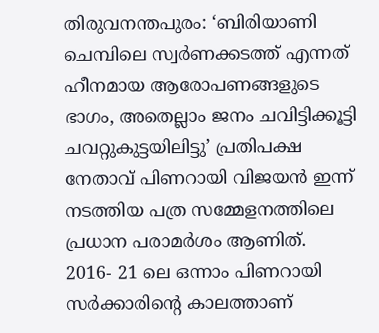തിരുവനന്തപുരം: ‘ബിരിയാണി ചെമ്പിലെ സ്വർണക്കടത്ത് എന്നത് ഹീനമായ ആരോപണങ്ങളുടെ ഭാഗം, അതെല്ലാം ജനം ചവിട്ടിക്കൂട്ടി ചവറ്റുകുട്ടയിലിട്ടു’ പ്രതിപക്ഷ നേതാവ് പിണറായി വിജയൻ ഇന്ന് നടത്തിയ പത്ര സമ്മേളനത്തിലെ പ്രധാന പരാമർശം ആണിത്.
2016- 21 ലെ ഒന്നാം പിണറായി സർക്കാരിൻ്റെ കാലത്താണ്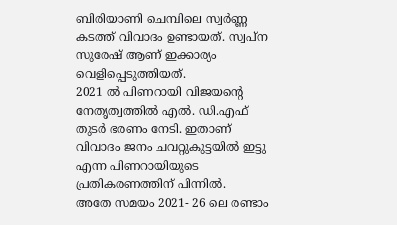ബിരിയാണി ചെമ്പിലെ സ്വർണ്ണ കടത്ത് വിവാദം ഉണ്ടായത്. സ്വപ്ന സുരേഷ് ആണ് ഇക്കാര്യം വെളിപ്പെടുത്തിയത്.
2021 ൽ പിണറായി വിജയൻ്റെ നേതൃത്വത്തിൽ എൽ. ഡി.എഫ് തുടർ ഭരണം നേടി. ഇതാണ് വിവാദം ജനം ചവറ്റുകുട്ടയിൽ ഇട്ടു എന്ന പിണറായിയുടെ പ്രതികരണത്തിന് പിന്നിൽ.
അതേ സമയം 2021- 26 ലെ രണ്ടാം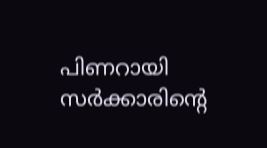പിണറായി സർക്കാരിൻ്റെ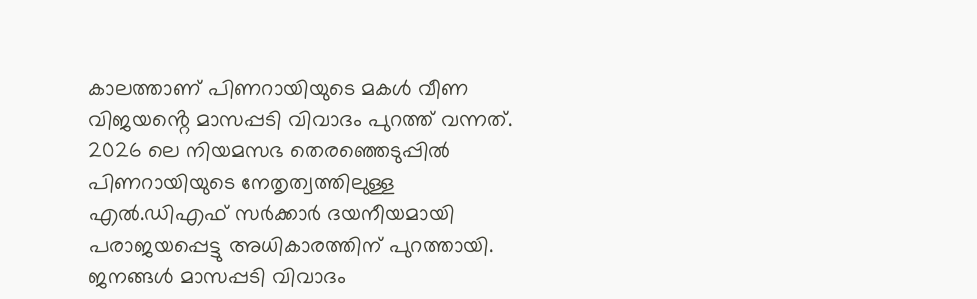കാലത്താണ് പിണറായിയുടെ മകൾ വീണ വിജയൻ്റെ മാസപ്പടി വിവാദം പുറത്ത് വന്നത്.
2026 ലെ നിയമസഭ തെരഞ്ഞെടുപ്പിൽ പിണറായിയുടെ നേതൃത്വത്തിലുള്ള എൽ.ഡിഎഫ് സർക്കാർ ദയനീയമായി പരാജയപ്പെട്ടു അധികാരത്തിന് പുറത്തായി.
ജനങ്ങൾ മാസപ്പടി വിവാദം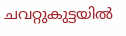ചവറ്റുകുട്ടയിൽ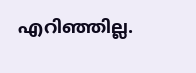എറിഞ്ഞില്ല.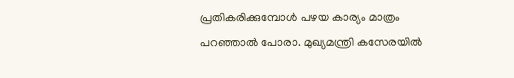പ്രതികരിക്കുമ്പോൾ പഴയ കാര്യം മാത്രം പറഞ്ഞാൽ പോരാ. മുഖ്യമന്ത്രി കസേരയിൽ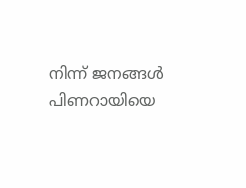നിന്ന് ജനങ്ങൾ പിണറായിയെ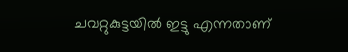ചവറ്റുകുട്ടയിൽ ഇട്ടു എന്നതാണ്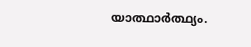യാത്ഥാർത്ഥ്യം.